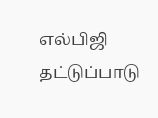எல்பிஜி தட்டுப்பாடு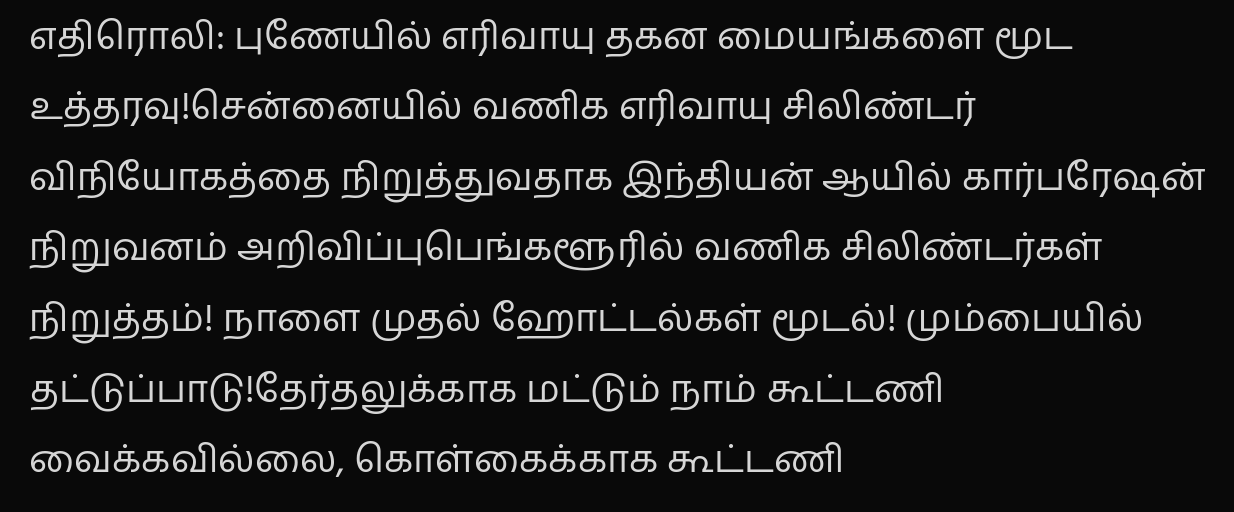எதிரொலி: புணேயில் எரிவாயு தகன மையங்களை மூட உத்தரவு!சென்னையில் வணிக எரிவாயு சிலிண்டர் விநியோகத்தை நிறுத்துவதாக இந்தியன் ஆயில் கார்பரேஷன் நிறுவனம் அறிவிப்புபெங்களூரில் வணிக சிலிண்டர்கள் நிறுத்தம்! நாளை முதல் ஹோட்டல்கள் மூடல்! மும்பையில் தட்டுப்பாடு!தேர்தலுக்காக மட்டும் நாம் கூட்டணி வைக்கவில்லை, கொள்கைக்காக கூட்டணி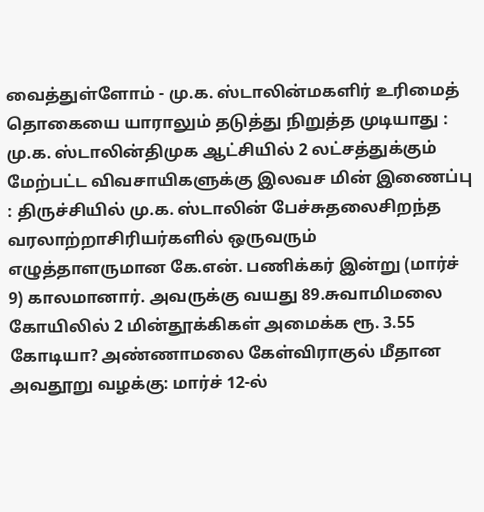வைத்துள்ளோம் - மு.க. ஸ்டாலின்மகளிர் உரிமைத் தொகையை யாராலும் தடுத்து நிறுத்த முடியாது : மு.க. ஸ்டாலின்திமுக ஆட்சியில் 2 லட்சத்துக்கும் மேற்பட்ட விவசாயிகளுக்கு இலவச மின் இணைப்பு : திருச்சியில் மு.க. ஸ்டாலின் பேச்சுதலைசிறந்த வரலாற்றாசிரியர்களில் ஒருவரும் எழுத்தாளருமான கே.என். பணிக்கர் இன்று (மார்ச் 9) காலமானார். அவருக்கு வயது 89.சுவாமிமலை கோயிலில் 2 மின்தூக்கிகள் அமைக்க ரூ. 3.55 கோடியா? அண்ணாமலை கேள்விராகுல் மீதான அவதூறு வழக்கு: மார்ச் 12-ல்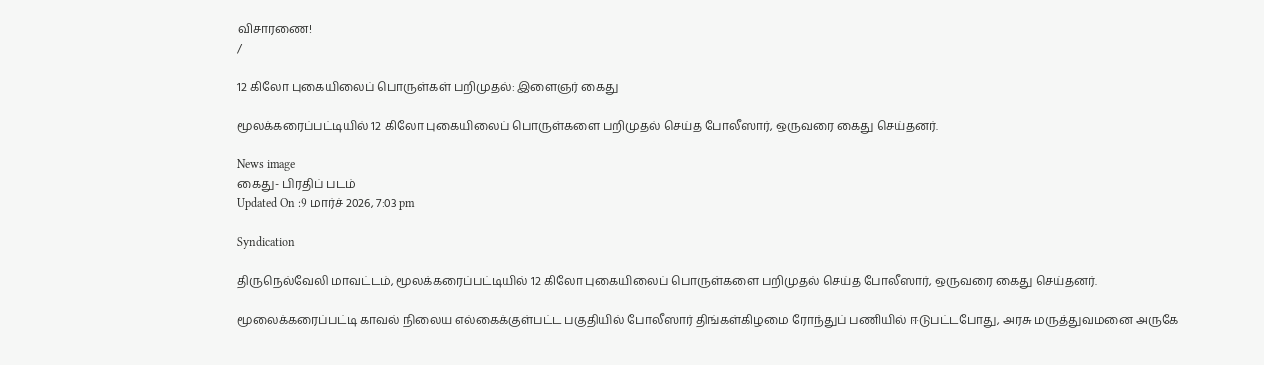விசாரணை!
/

12 கிலோ புகையிலைப் பொருள்கள் பறிமுதல்: இளைஞர் கைது

மூலக்கரைப்பட்டியில் 12 கிலோ புகையிலைப் பொருள்களை பறிமுதல் செய்த போலீஸார், ஒருவரை கைது செய்தனர்.

News image
கைது- பிரதிப் படம்
Updated On :9 மார்ச் 2026, 7:03 pm

Syndication

திருநெல்வேலி மாவட்டம், மூலக்கரைப்பட்டியில் 12 கிலோ புகையிலைப் பொருள்களை பறிமுதல் செய்த போலீஸார், ஒருவரை கைது செய்தனர்.

மூலைக்கரைப்பட்டி காவல் நிலைய எல்கைக்குள்பட்ட பகுதியில் போலீஸார் திங்கள்கிழமை ரோந்துப் பணியில் ஈடுபட்டபோது, அரசு மருத்துவமனை அருகே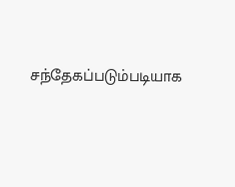சந்தேகப்படும்படியாக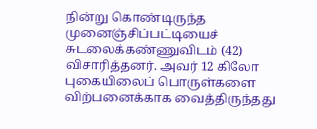நின்று கொண்டிருந்த முனைஞ்சிப்பட்டியைச் சுடலைக்கண்ணுவிடம் (42) விசாரித்தனர். அவர் 12 கிலோ புகையிலைப் பொருள்களை விற்பனைக்காக வைத்திருந்தது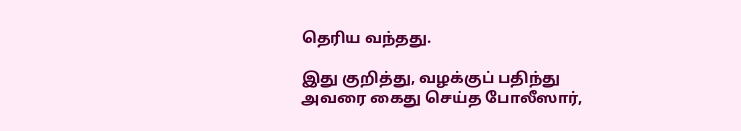தெரிய வந்தது.

இது குறித்து, வழக்குப் பதிந்து அவரை கைது செய்த போலீஸார்,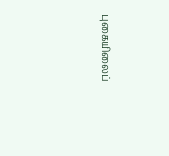புகையிலைப்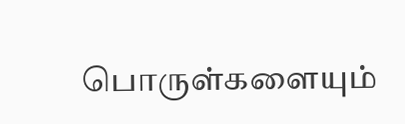பொருள்களையும்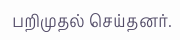பறிமுதல் செய்தனர்.